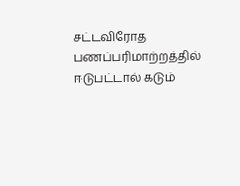சட்டவிரோத பணப்பரிமாற்றத்தில் ஈடுபட்டால் கடும்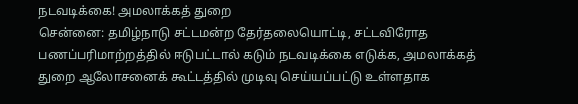நடவடிக்கை! அமலாக்கத் துறை
சென்னை: தமிழ்நாடு சட்டமன்ற தேர்தலையொட்டி, சட்டவிரோத பணப்பரிமாற்றத்தில் ஈடுபட்டால் கடும் நடவடிக்கை எடுக்க, அமலாக்கத் துறை ஆலோசனைக் கூட்டத்தில் முடிவு செய்யப்பட்டு உள்ளதாக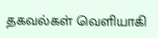தகவல்கள் வெளியாகி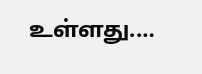உள்ளது.…